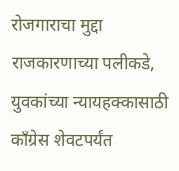रोजगाराचा मुद्दा राजकारणाच्या पलीकडे, युवकांच्या न्यायहक्कासाठी काँग्रेस शेवटपर्यंत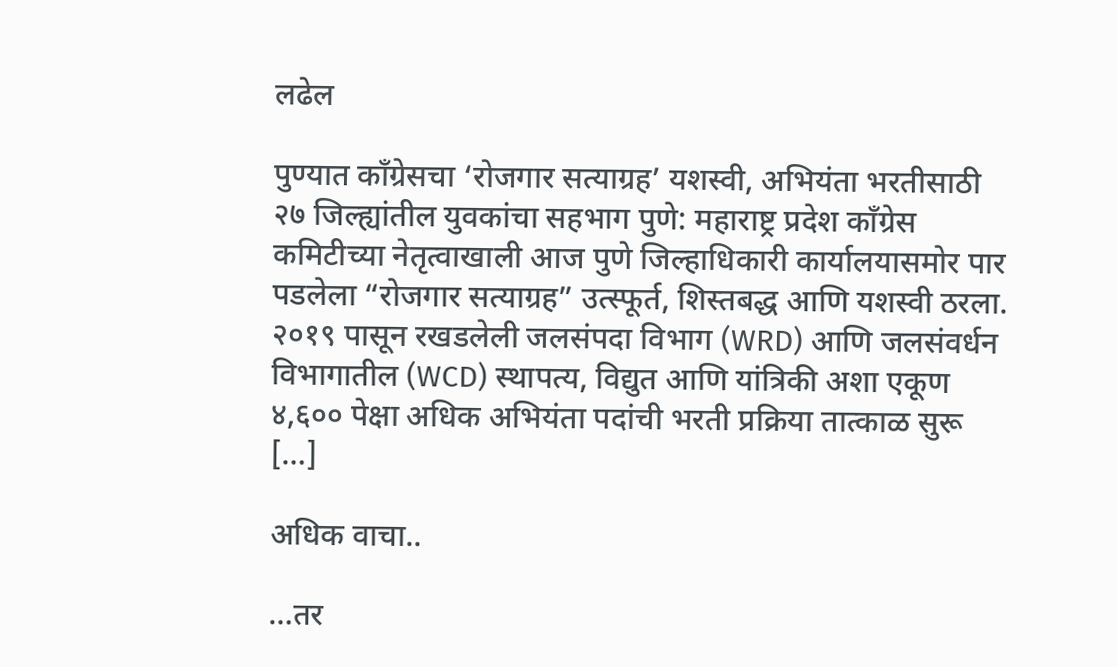लढेल

पुण्यात काँग्रेसचा ‘रोजगार सत्याग्रह’ यशस्वी, अभियंता भरतीसाठी २७ जिल्ह्यांतील युवकांचा सहभाग पुणे: महाराष्ट्र प्रदेश काँग्रेस कमिटीच्या नेतृत्वाखाली आज पुणे जिल्हाधिकारी कार्यालयासमोर पार पडलेला “रोजगार सत्याग्रह” उत्स्फूर्त, शिस्तबद्ध आणि यशस्वी ठरला. २०१९ पासून रखडलेली जलसंपदा विभाग (WRD) आणि जलसंवर्धन विभागातील (WCD) स्थापत्य, विद्युत आणि यांत्रिकी अशा एकूण ४,६०० पेक्षा अधिक अभियंता पदांची भरती प्रक्रिया तात्काळ सुरू […]

अधिक वाचा..

…तर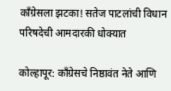काँग्रेसला झटका! सतेज पाटलांची विधान परिषदेची आमदारकी धोक्यात

कोल्हापूर: काँग्रेसचे निष्ठावंत नेते आणि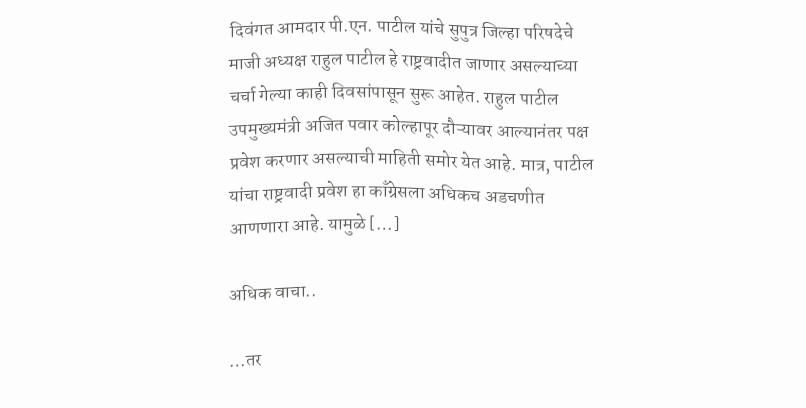दिवंगत आमदार पी.एन. पाटील यांचे सुपुत्र जिल्हा परिषदेचे माजी अध्यक्ष राहुल पाटील हे राष्ट्रवादीत जाणार असल्याच्या चर्चा गेल्या काही दिवसांपासून सुरू आहेत. राहुल पाटील उपमुख्यमंत्री अजित पवार कोल्हापूर दौऱ्यावर आल्यानंतर पक्ष प्रवेश करणार असल्याची माहिती समोर येत आहे. मात्र, पाटील यांचा राष्ट्रवादी प्रवेश हा काँग्रेसला अधिकच अडचणीत आणणारा आहे. यामुळे […]

अधिक वाचा..

…तर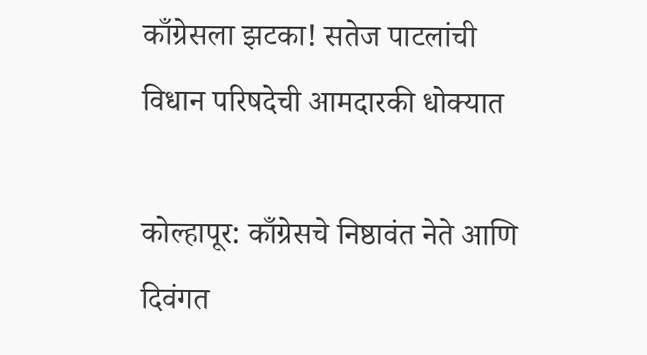काँग्रेसला झटका! सतेज पाटलांची विधान परिषदेची आमदारकी धोक्यात

कोल्हापूर: काँग्रेसचे निष्ठावंत नेते आणि दिवंगत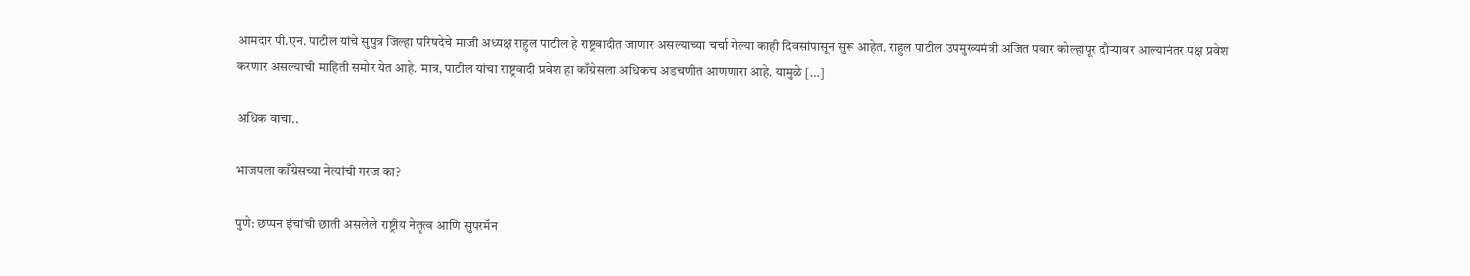आमदार पी.एन. पाटील यांचे सुपुत्र जिल्हा परिषदेचे माजी अध्यक्ष राहुल पाटील हे राष्ट्रवादीत जाणार असल्याच्या चर्चा गेल्या काही दिवसांपासून सुरू आहेत. राहुल पाटील उपमुख्यमंत्री अजित पवार कोल्हापूर दौऱ्यावर आल्यानंतर पक्ष प्रवेश करणार असल्याची माहिती समोर येत आहे. मात्र, पाटील यांचा राष्ट्रवादी प्रवेश हा काँग्रेसला अधिकच अडचणीत आणणारा आहे. यामुळे […]

अधिक वाचा..

भाजपला काँग्रेसच्या नेत्यांची गरज का?

पुणे: छप्पन इंचांची छाती असलेले राष्ट्रीय नेतृत्व आणि सुपरमॅन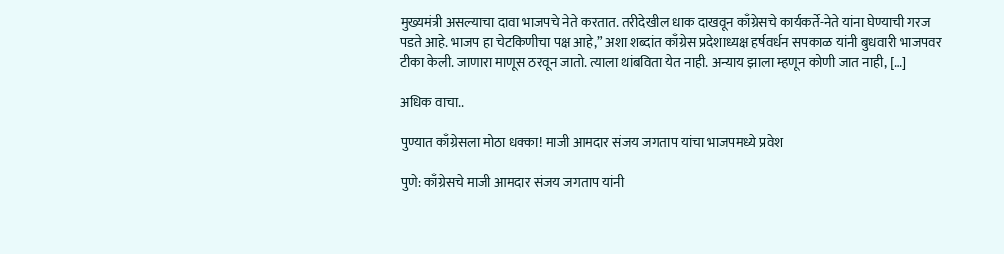मुख्यमंत्री असल्याचा दावा भाजपचे नेते करतात. तरीदेखील धाक दाखवून काँग्रेसचे कार्यकर्ते-नेते यांना घेण्याची गरज पडते आहे. भाजप हा चेटकिणीचा पक्ष आहे,” अशा शब्दांत काँग्रेस प्रदेशाध्यक्ष हर्षवर्धन सपकाळ यांनी बुधवारी भाजपवर टीका केली. जाणारा माणूस ठरवून जातो. त्याला थांबविता येत नाही. अन्याय झाला म्हणून कोणी जात नाही, […]

अधिक वाचा..

पुण्यात काँग्रेसला मोठा धक्का! माजी आमदार संजय जगताप यांचा भाजपमध्ये प्रवेश

पुणे: काँग्रेसचे माजी आमदार संजय जगताप यांनी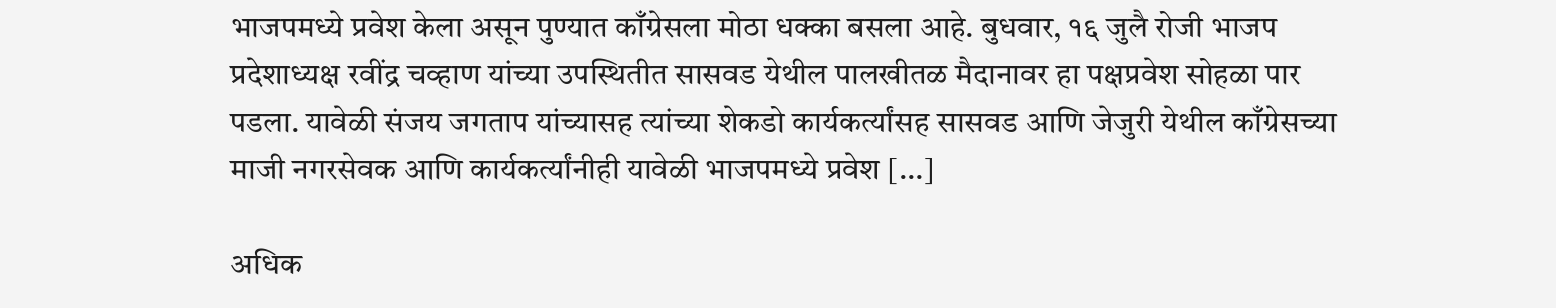भाजपमध्ये प्रवेश केला असून पुण्यात काँग्रेसला मोठा धक्का बसला आहे. बुधवार, १६ जुलै रोजी भाजप प्रदेशाध्यक्ष रवींद्र चव्हाण यांच्या उपस्थितीत सासवड येथील पालखीतळ मैदानावर हा पक्षप्रवेश सोहळा पार पडला. यावेळी संजय जगताप यांच्यासह त्यांच्या शेकडो कार्यकर्त्यांसह सासवड आणि जेजुरी येथील काँग्रेसच्या माजी नगरसेवक आणि कार्यकर्त्यांनीही यावेळी भाजपमध्ये प्रवेश […]

अधिक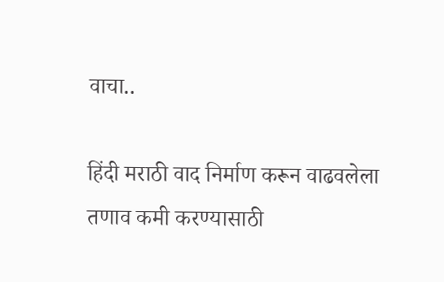वाचा..

हिंदी मराठी वाद निर्माण करून वाढवलेला तणाव कमी करण्यासाठी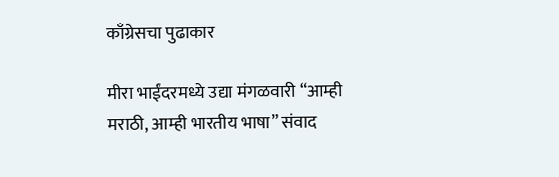काँग्रेसचा पुढाकार

मीरा भाईंदरमध्ये उद्या मंगळवारी “आम्ही मराठी, आम्ही भारतीय भाषा” संवाद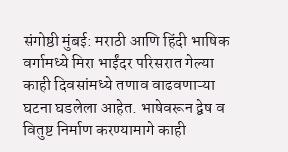संगोष्ठी मुंबई: मराठी आणि हिंदी भाषिक वर्गामध्ये मिरा भाईंदर परिसरात गेल्या काही दिवसांमध्ये तणाव वाढवणाऱ्या घटना घडलेला आहेत. भाषेवरून द्वेष व वितुष्ट निर्माण करण्यामागे काही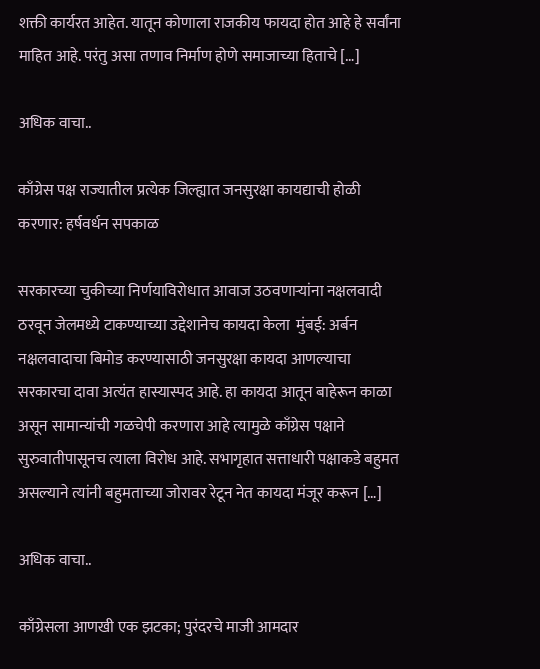शक्ती कार्यरत आहेत. यातून कोणाला राजकीय फायदा होत आहे हे सर्वांना माहित आहे. परंतु असा तणाव निर्माण होणे समाजाच्या हिताचे […]

अधिक वाचा..

काँग्रेस पक्ष राज्यातील प्रत्येक जिल्ह्यात जनसुरक्षा कायद्याची होळी करणार: हर्षवर्धन सपकाळ

सरकारच्या चुकीच्या निर्णयाविरोधात आवाज उठवणाऱ्यांना नक्षलवादी ठरवून जेलमध्ये टाकण्याच्या उद्देशानेच कायदा केला  मुंबई: अर्बन नक्षलवादाचा बिमोड करण्यासाठी जनसुरक्षा कायदा आणल्याचा सरकारचा दावा अत्यंत हास्यास्पद आहे. हा कायदा आतून बाहेरून काळा असून सामान्यांची गळचेपी करणारा आहे त्यामुळे काँग्रेस पक्षाने सुरुवातीपासूनच त्याला विरोध आहे. सभागृहात सत्ताधारी पक्षाकडे बहुमत असल्याने त्यांनी बहुमताच्या जोरावर रेटून नेत कायदा मंजूर करून […]

अधिक वाचा..

काँग्रेसला आणखी एक झटका; पुरंदरचे माजी आमदार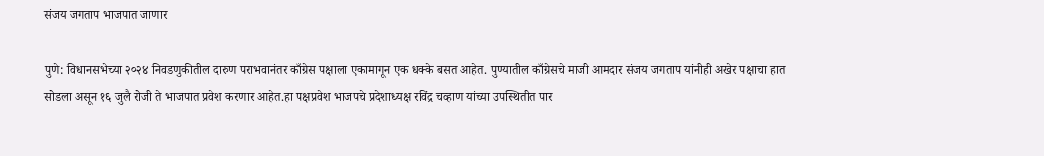संजय जगताप भाजपात जाणार

पुणे: विधानसभेच्या २०२४ निवडणुकीतील दारुण पराभवानंतर काँग्रेस पक्षाला एकामागून एक धक्के बसत आहेत. पुण्यातील काँग्रेसचे माजी आमदार संजय जगताप यांनीही अखेर पक्षाचा हात सोडला असून १६ जुलै रोजी ते भाजपात प्रवेश करणार आहेत.हा पक्षप्रवेश भाजपचे प्रदेशाध्यक्ष रविंद्र चव्हाण यांच्या उपस्थितीत पार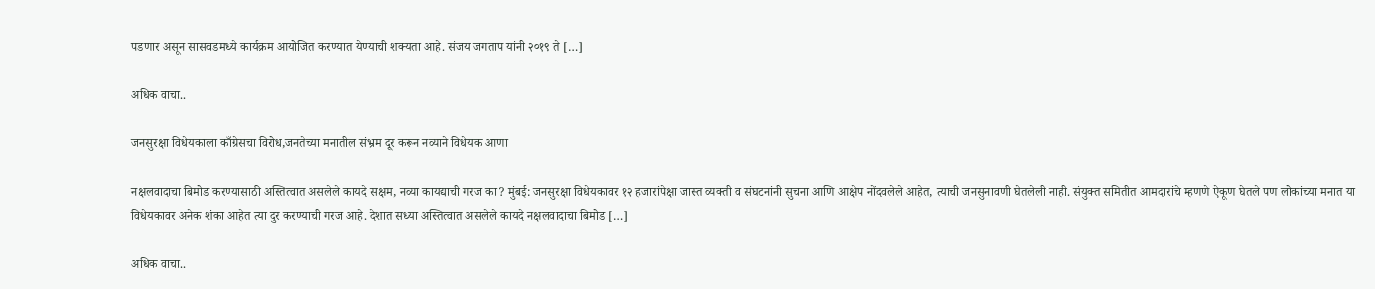पडणार असून सासवडमध्ये कार्यक्रम आयोजित करण्यात येण्याची शक्यता आहे. संजय जगताप यांनी २०१९ ते […]

अधिक वाचा..

जनसुरक्षा विधेयकाला काँग्रेसचा विरोध,जनतेच्या मनातील संभ्रम दूर करून नव्याने विधेयक आणा

नक्षलवादाचा बिमोड करण्यासाठी अस्तित्वात असलेले कायदे सक्षम, नव्या कायद्याची गरज का? मुंबई: जनसुरक्षा विधेयकावर १२ हजारांपेक्षा जास्त व्यक्ती व संघटनांनी सुचना आणि आक्षेप नोंदवलेले आहेत, त्याची जनसुनावणी घेतलेली नाही. संयुक्त समितीत आमदारांचे म्हणणे ऐकूण घेतले पण लोकांच्या मनात या विधेयकावर अनेक शंका आहेत त्या दुर करण्याची गरज आहे. देशात सध्या अस्तित्वात असलेले कायदे नक्षलवादाचा बिमोड […]

अधिक वाचा..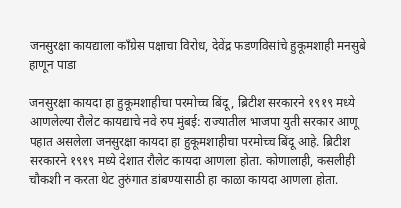जनसुरक्षा कायद्याला काँग्रेस पक्षाचा विरोध, देवेंद्र फडणविसांचे हुकूमशाही मनसुबे हाणून पाडा

जनसुरक्षा कायदा हा हुकूमशाहीचा परमोच्च बिंदू, ब्रिटीश सरकारने १९१९ मध्ये आणलेल्या रौलेट कायद्याचे नवे रुप मुंबई: राज्यातील भाजपा युती सरकार आणू पहात असलेला जनसुरक्षा कायदा हा हुकूमशाहीचा परमोच्च बिंदू आहे. ब्रिटीश सरकारने १९१९ मध्ये देशात रौलेट कायदा आणला होता. कोणालाही, कसलीही चौकशी न करता थेट तुरुंगात डांबण्यासाठी हा काळा कायदा आणला होता.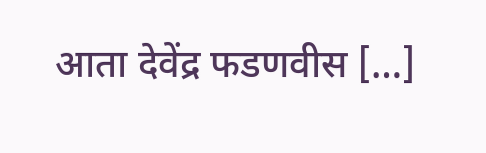आता देवेंद्र फडणवीस […]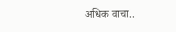अधिक वाचा..